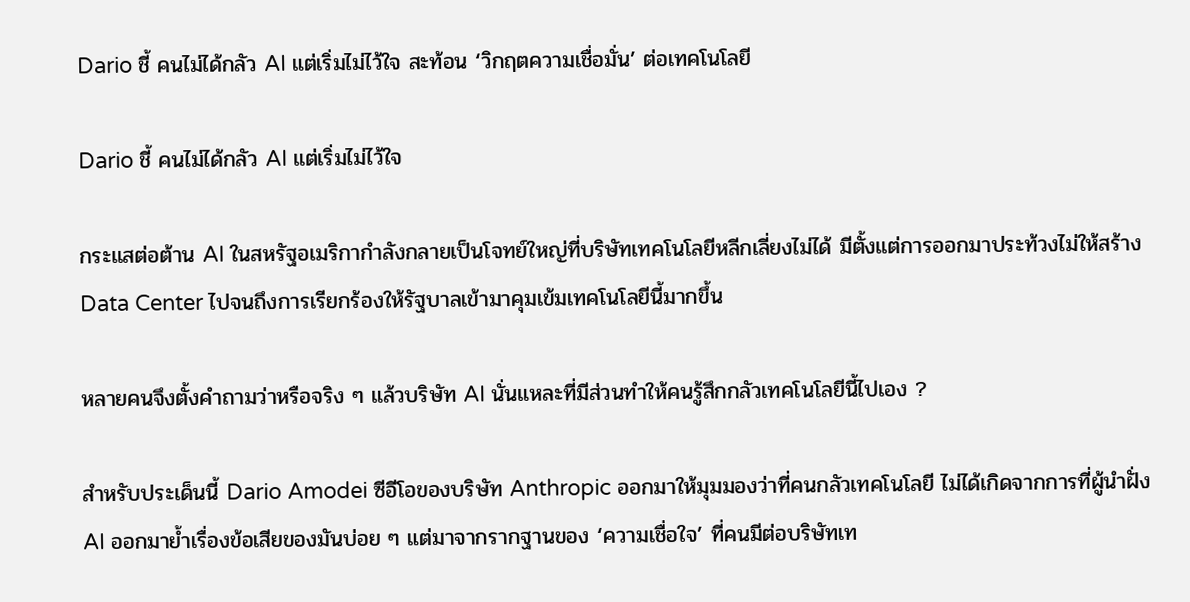Dario ชี้ คนไม่ได้กลัว AI แต่เริ่มไม่ไว้ใจ สะท้อน ‘วิกฤตความเชื่อมั่น’ ต่อเทคโนโลยี

Dario ชี้ คนไม่ได้กลัว AI แต่เริ่มไม่ไว้ใจ

กระแสต่อต้าน AI ในสหรัฐอเมริกากำลังกลายเป็นโจทย์ใหญ่ที่บริษัทเทคโนโลยีหลีกเลี่ยงไม่ได้ มีตั้งแต่การออกมาประท้วงไม่ให้สร้าง Data Center ไปจนถึงการเรียกร้องให้รัฐบาลเข้ามาคุมเข้มเทคโนโลยีนี้มากขึ้น

หลายคนจึงตั้งคำถามว่าหรือจริง ๆ แล้วบริษัท AI นั่นแหละที่มีส่วนทำให้คนรู้สึกกลัวเทคโนโลยีนี้ไปเอง ?

สำหรับประเด็นนี้ Dario Amodei ซีอีโอของบริษัท Anthropic ออกมาให้มุมมองว่าที่คนกลัวเทคโนโลยี ไม่ได้เกิดจากการที่ผู้นำฝั่ง AI ออกมาย้ำเรื่องข้อเสียของมันบ่อย ๆ แต่มาจากรากฐานของ ‘ความเชื่อใจ’ ที่คนมีต่อบริษัทเท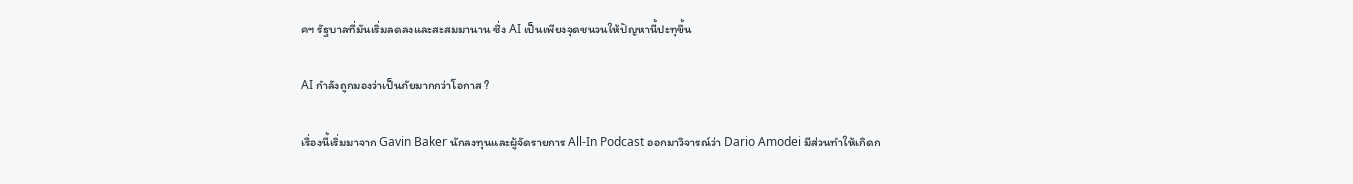คฯ รัฐบาลที่มันเริ่มลดลงและสะสมมานาน ซึ่ง AI เป็นเพียงจุดชนวนให้ปัญหานี้ปะทุขึ้น

AI กำลังถูกมองว่าเป็นภัยมากกว่าโอกาส ?

เรื่องนี้เริ่มมาจาก Gavin Baker นักลงทุนและผู้จัดรายการ All-In Podcast ออกมาวิจารณ์ว่า Dario Amodei มีส่วนทำให้เกิดก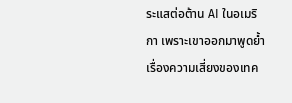ระแสต่อต้าน AI ในอเมริกา เพราะเขาออกมาพูดย้ำเรื่องความเสี่ยงของเทค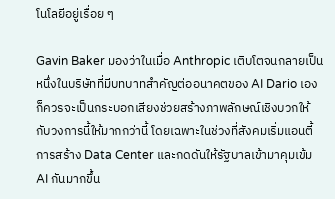โนโลยีอยู่เรื่อย ๆ

Gavin Baker มองว่าในเมื่อ Anthropic เติบโตจนกลายเป็นหนึ่งในบริษัทที่มีบทบาทสำคัญต่ออนาคตของ AI Dario เองก็ควรจะเป็นกระบอกเสียงช่วยสร้างภาพลักษณ์เชิงบวกให้กับวงการนี้ให้มากกว่านี้ โดยเฉพาะในช่วงที่สังคมเริ่มแอนตี้การสร้าง Data Center และกดดันให้รัฐบาลเข้ามาคุมเข้ม AI กันมากขึ้น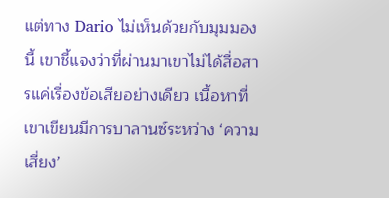แต่ทาง Dario ไม่เห็นด้วยกับมุมมองนี้ เขาชี้แจงว่าที่ผ่านมาเขาไม่ได้สื่อสารแค่เรื่องข้อเสียอย่างเดียว เนื้อหาที่เขาเขียนมีการบาลานซ์ระหว่าง ‘ความเสี่ยง’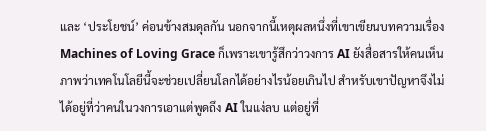และ ‘ประโยชน์’ ค่อนข้างสมดุลกัน นอกจากนี้เหตุผลหนึ่งที่เขาเขียนบทความเรื่อง Machines of Loving Grace ก็เพราะเขารู้สึกว่าวงการ AI ยังสื่อสารให้คนเห็นภาพว่าเทคโนโลยีนี้จะช่วยเปลี่ยนโลกได้อย่างไรน้อยเกินไป สำหรับเขาปัญหาจึงไม่ได้อยู่ที่ว่าคนในวงการเอาแต่พูดถึง AI ในแง่ลบ แต่อยู่ที่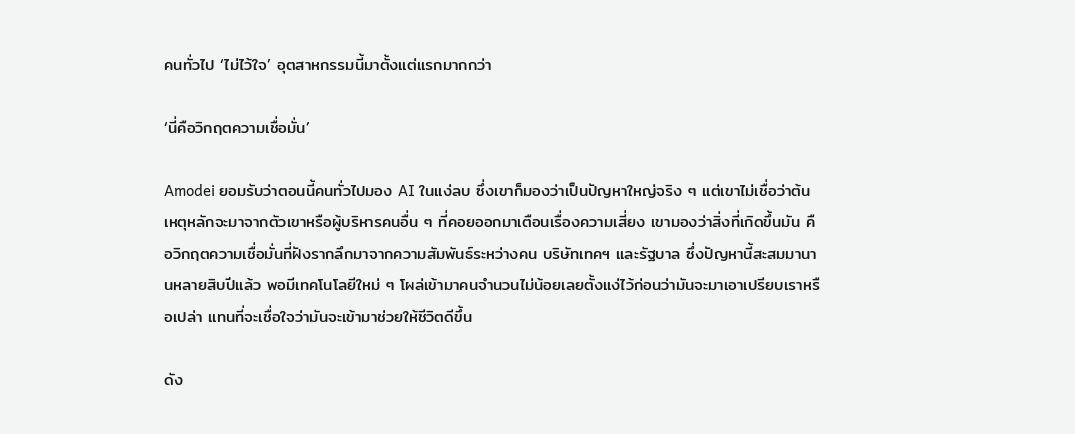คนทั่วไป ‘ไม่ไว้ใจ’ อุตสาหกรรมนี้มาตั้งแต่แรกมากกว่า

‘นี่คือวิกฤตความเชื่อมั่น’

Amodei ยอมรับว่าตอนนี้คนทั่วไปมอง AI ในแง่ลบ ซึ่งเขาก็มองว่าเป็นปัญหาใหญ่จริง ๆ แต่เขาไม่เชื่อว่าต้นเหตุหลักจะมาจากตัวเขาหรือผู้บริหารคนอื่น ๆ ที่คอยออกมาเตือนเรื่องความเสี่ยง เขามองว่าสิ่งที่เกิดขึ้นมัน คือวิกฤตความเชื่อมั่นที่ฝังรากลึกมาจากความสัมพันธ์ระหว่างคน บริษัทเทคฯ และรัฐบาล ซึ่งปัญหานี้สะสมมานานหลายสิบปีแล้ว พอมีเทคโนโลยีใหม่ ๆ โผล่เข้ามาคนจำนวนไม่น้อยเลยตั้งแง่ไว้ก่อนว่ามันจะมาเอาเปรียบเราหรือเปล่า แทนที่จะเชื่อใจว่ามันจะเข้ามาช่วยให้ชีวิตดีขึ้น

ดัง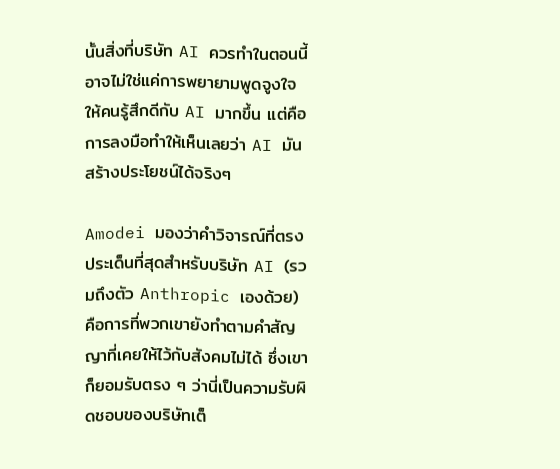นั้นสิ่งที่บริษัท AI ควรทำในตอนนี้ อาจไม่ใช่แค่การพยายามพูดจูงใจให้คนรู้สึกดีกับ AI มากขึ้น แต่คือการลงมือทำให้เห็นเลยว่า AI มันสร้างประโยชน์ได้จริงๆ

Amodei มองว่าคำวิจารณ์ที่ตรงประเด็นที่สุดสำหรับบริษัท AI (รวมถึงตัว Anthropic เองด้วย) คือการที่พวกเขายังทำตามคำสัญญาที่เคยให้ไว้กับสังคมไม่ได้ ซึ่งเขาก็ยอมรับตรง ๆ ว่านี่เป็นความรับผิดชอบของบริษัทเต็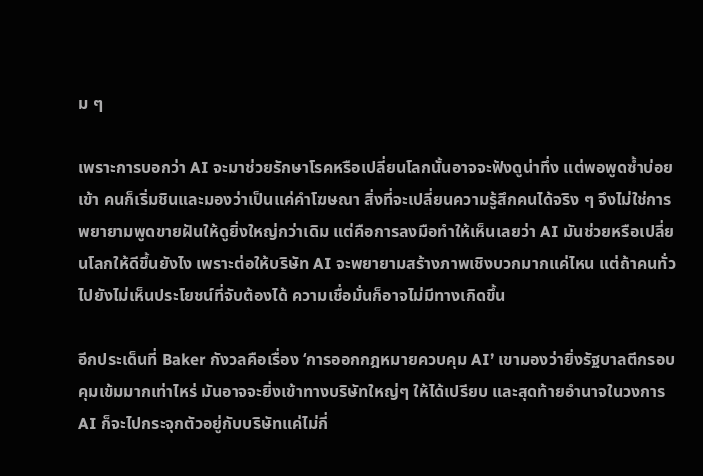ม ๆ

เพราะการบอกว่า AI จะมาช่วยรักษาโรคหรือเปลี่ยนโลกนั้นอาจจะฟังดูน่าทึ่ง แต่พอพูดซ้ำบ่อยเข้า คนก็เริ่มชินและมองว่าเป็นแค่คำโฆษณา สิ่งที่จะเปลี่ยนความรู้สึกคนได้จริง ๆ จึงไม่ใช่การพยายามพูดขายฝันให้ดูยิ่งใหญ่กว่าเดิม แต่คือการลงมือทำให้เห็นเลยว่า AI มันช่วยหรือเปลี่ยนโลกให้ดีขึ้นยังไง เพราะต่อให้บริษัท AI จะพยายามสร้างภาพเชิงบวกมากแค่ไหน แต่ถ้าคนทั่วไปยังไม่เห็นประโยชน์ที่จับต้องได้ ความเชื่อมั่นก็อาจไม่มีทางเกิดขึ้น

อีกประเด็นที่ Baker กังวลคือเรื่อง ‘การออกกฎหมายควบคุม AI’ เขามองว่ายิ่งรัฐบาลตีกรอบคุมเข้มมากเท่าไหร่ มันอาจจะยิ่งเข้าทางบริษัทใหญ่ๆ ให้ได้เปรียบ และสุดท้ายอำนาจในวงการ AI ก็จะไปกระจุกตัวอยู่กับบริษัทแค่ไม่กี่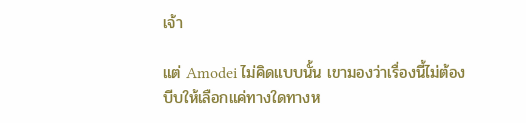เจ้า

แต่ Amodei ไม่คิดแบบนั้น เขามองว่าเรื่องนี้ไม่ต้องบีบให้เลือกแค่ทางใดทางห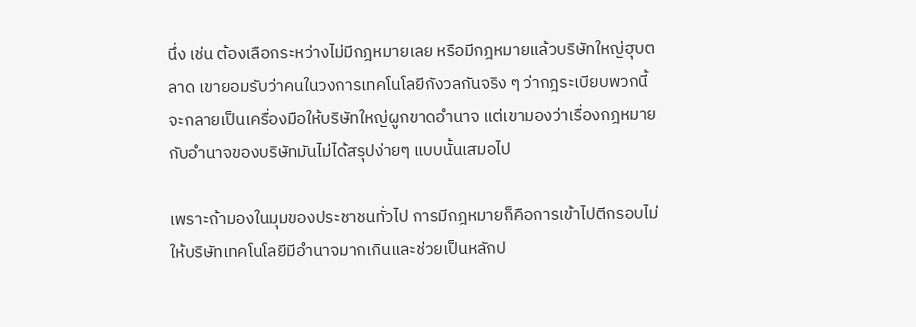นึ่ง เช่น ต้องเลือกระหว่างไม่มีกฎหมายเลย หรือมีกฎหมายแล้วบริษัทใหญ่ฮุบตลาด เขายอมรับว่าคนในวงการเทคโนโลยีกังวลกันจริง ๆ ว่ากฎระเบียบพวกนี้จะกลายเป็นเครื่องมือให้บริษัทใหญ่ผูกขาดอำนาจ แต่เขามองว่าเรื่องกฎหมายกับอำนาจของบริษัทมันไม่ได้สรุปง่ายๆ แบบนั้นเสมอไป

เพราะถ้ามองในมุมของประชาชนทั่วไป การมีกฎหมายก็คือการเข้าไปตีกรอบไม่ให้บริษัทเทคโนโลยีมีอำนาจมากเกินและช่วยเป็นหลักป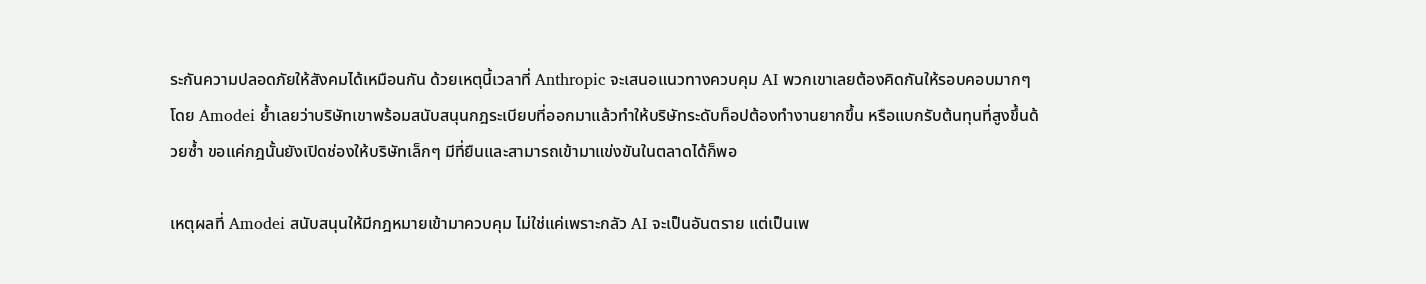ระกันความปลอดภัยให้สังคมได้เหมือนกัน ด้วยเหตุนี้เวลาที่ Anthropic จะเสนอแนวทางควบคุม AI พวกเขาเลยต้องคิดกันให้รอบคอบมากๆ โดย Amodei ย้ำเลยว่าบริษัทเขาพร้อมสนับสนุนกฎระเบียบที่ออกมาแล้วทำให้บริษัทระดับท็อปต้องทำงานยากขึ้น หรือแบกรับต้นทุนที่สูงขึ้นด้วยซ้ำ ขอแค่กฎนั้นยังเปิดช่องให้บริษัทเล็กๆ มีที่ยืนและสามารถเข้ามาแข่งขันในตลาดได้ก็พอ

เหตุผลที่ Amodei สนับสนุนให้มีกฎหมายเข้ามาควบคุม ไม่ใช่แค่เพราะกลัว AI จะเป็นอันตราย แต่เป็นเพ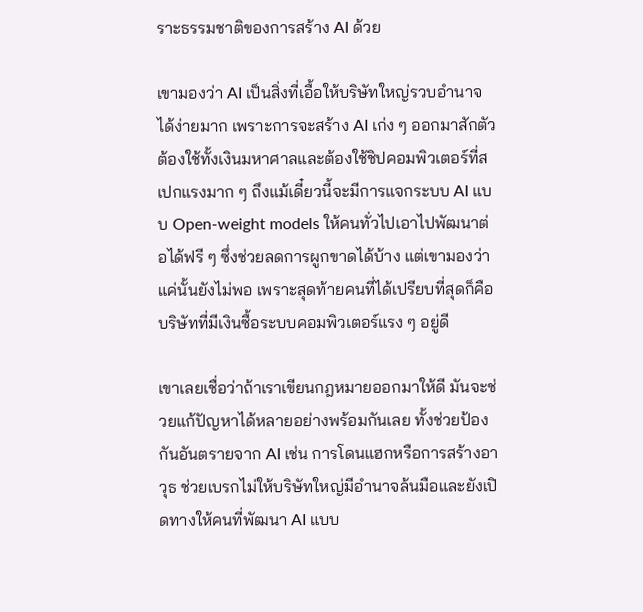ราะธรรมชาติของการสร้าง AI ด้วย

เขามองว่า AI เป็นสิ่งที่เอื้อให้บริษัทใหญ่รวบอำนาจได้ง่ายมาก เพราะการจะสร้าง AI เก่ง ๆ ออกมาสักตัวต้องใช้ทั้งเงินมหาศาลและต้องใช้ชิปคอมพิวเตอร์ที่สเปกแรงมาก ๆ ถึงแม้เดี๋ยวนี้จะมีการแจกระบบ AI แบบ Open-weight models ให้คนทั่วไปเอาไปพัฒนาต่อได้ฟรี ๆ ซึ่งช่วยลดการผูกขาดได้บ้าง แต่เขามองว่าแค่นั้นยังไม่พอ เพราะสุดท้ายคนที่ได้เปรียบที่สุดก็คือบริษัทที่มีเงินซื้อระบบคอมพิวเตอร์แรง ๆ อยู่ดี

เขาเลยเชื่อว่าถ้าเราเขียนกฎหมายออกมาให้ดี มันจะช่วยแก้ปัญหาได้หลายอย่างพร้อมกันเลย ทั้งช่วยป้องกันอันตรายจาก AI เช่น การโดนแฮกหรือการสร้างอาวุธ ช่วยเบรกไม่ให้บริษัทใหญ่มีอำนาจล้นมือและยังเปิดทางให้คนที่พัฒนา AI แบบ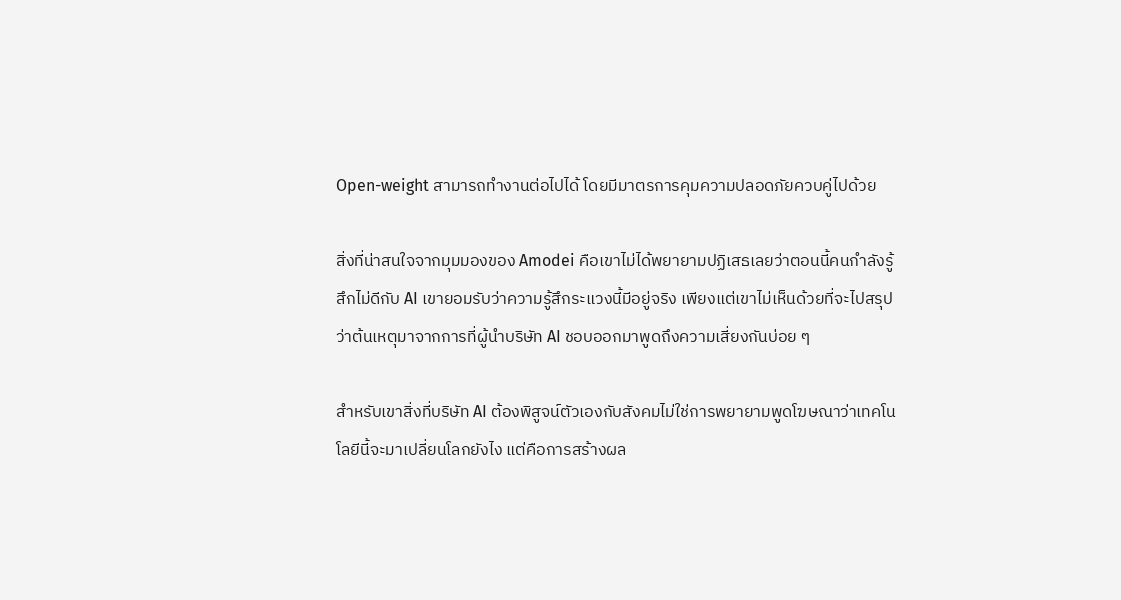Open-weight สามารถทำงานต่อไปได้ โดยมีมาตรการคุมความปลอดภัยควบคู่ไปด้วย

สิ่งที่น่าสนใจจากมุมมองของ Amodei คือเขาไม่ได้พยายามปฏิเสธเลยว่าตอนนี้คนกำลังรู้สึกไม่ดีกับ AI เขายอมรับว่าความรู้สึกระแวงนี้มีอยู่จริง เพียงแต่เขาไม่เห็นด้วยที่จะไปสรุปว่าต้นเหตุมาจากการที่ผู้นำบริษัท AI ชอบออกมาพูดถึงความเสี่ยงกันบ่อย ๆ

สำหรับเขาสิ่งที่บริษัท AI ต้องพิสูจน์ตัวเองกับสังคมไม่ใช่การพยายามพูดโฆษณาว่าเทคโนโลยีนี้จะมาเปลี่ยนโลกยังไง แต่คือการสร้างผล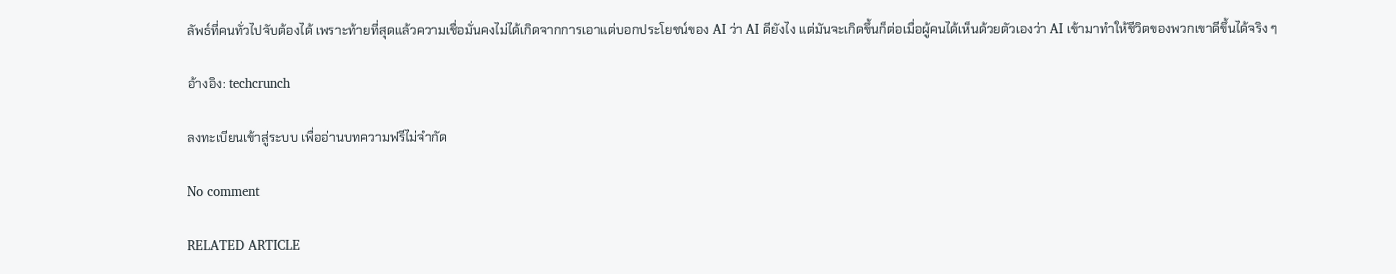ลัพธ์ที่คนทั่วไปจับต้องได้ เพราะท้ายที่สุดแล้วความเชื่อมั่นคงไม่ได้เกิดจากการเอาแต่บอกประโยชน์ของ AI ว่า AI ดียังไง แต่มันจะเกิดขึ้นก็ต่อเมื่อผู้คนได้เห็นด้วยตัวเองว่า AI เข้ามาทำให้ชีวิตของพวกเขาดีขึ้นได้จริง ๆ

อ้างอิง: techcrunch

ลงทะเบียนเข้าสู่ระบบ เพื่ออ่านบทความฟรีไม่จำกัด

No comment

RELATED ARTICLE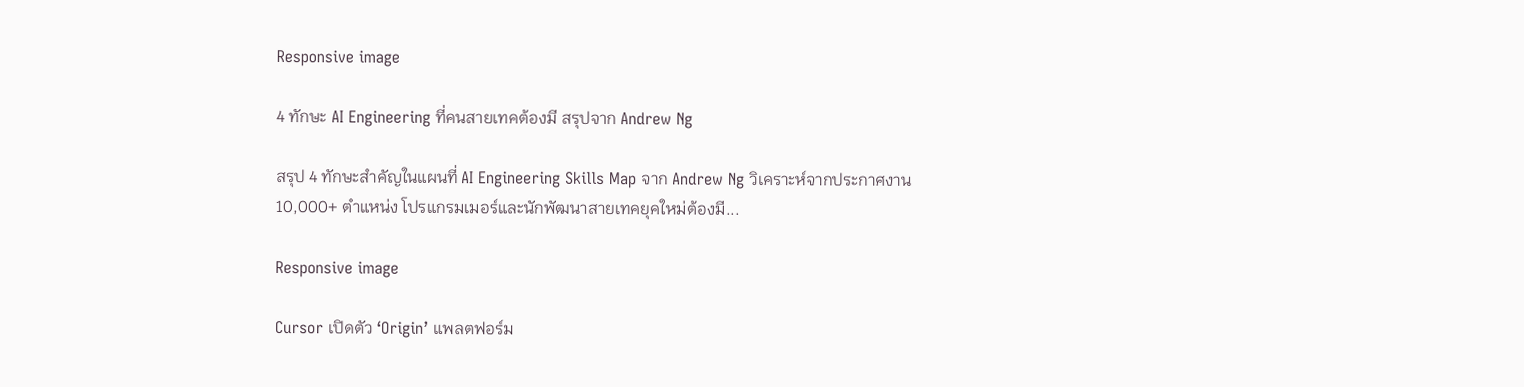Responsive image

4 ทักษะ AI Engineering ที่คนสายเทคต้องมี สรุปจาก Andrew Ng

สรุป 4 ทักษะสำคัญในแผนที่ AI Engineering Skills Map จาก Andrew Ng วิเคราะห์จากประกาศงาน 10,000+ ตำแหน่ง โปรแกรมเมอร์และนักพัฒนาสายเทคยุคใหม่ต้องมี...

Responsive image

Cursor เปิดตัว ‘Origin’ แพลตฟอร์ม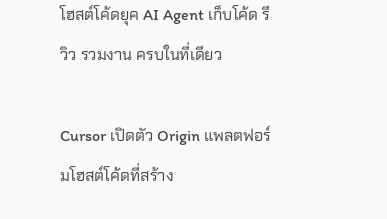โฮสต์โค้ดยุค AI Agent เก็บโค้ด รีวิว รวมงาน ครบในที่เดียว

Cursor เปิดตัว Origin แพลตฟอร์มโฮสต์โค้ดที่สร้าง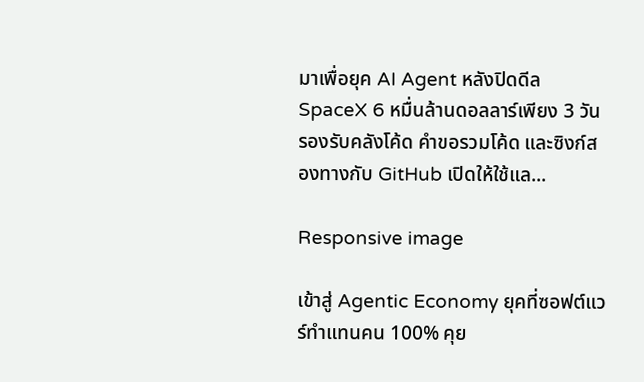มาเพื่อยุค AI Agent หลังปิดดีล SpaceX 6 หมื่นล้านดอลลาร์เพียง 3 วัน รองรับคลังโค้ด คำขอรวมโค้ด และซิงก์สองทางกับ GitHub เปิดให้ใช้แล...

Responsive image

เข้าสู่ Agentic Economy ยุคที่ซอฟต์แวร์ทำแทนคน 100% คุย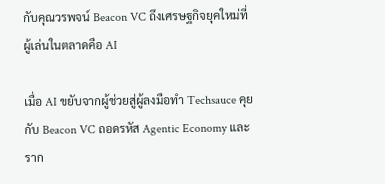กับคุณวรพจน์ Beacon VC ถึงเศรษฐกิจยุคใหม่ที่ผู้เล่นในตลาดคือ AI

เมื่อ AI ขยับจากผู้ช่วยสู่ผู้ลงมือทำ Techsauce คุยกับ Beacon VC ถอดรหัส Agentic Economy และราก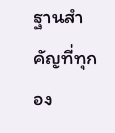ฐานสำคัญที่ทุกอง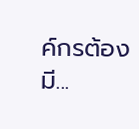ค์กรต้องมี...